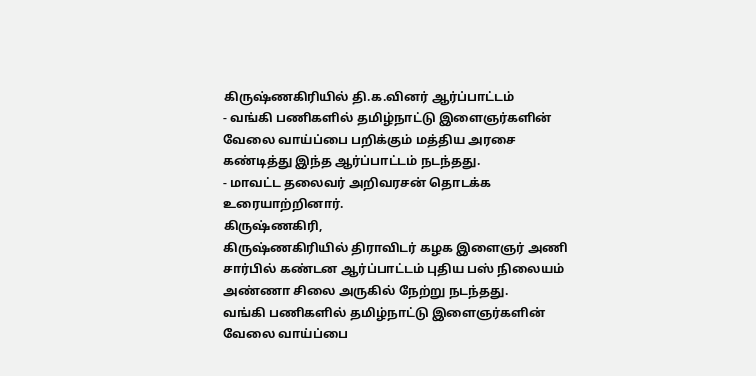கிருஷ்ணகிரியில் தி.க.வினர் ஆர்ப்பாட்டம்
- வங்கி பணிகளில் தமிழ்நாட்டு இளைஞர்களின் வேலை வாய்ப்பை பறிக்கும் மத்திய அரசை கண்டித்து இந்த ஆர்ப்பாட்டம் நடந்தது.
- மாவட்ட தலைவர் அறிவரசன் தொடக்க உரையாற்றினார்.
கிருஷ்ணகிரி,
கிருஷ்ணகிரியில் திராவிடர் கழக இளைஞர் அணி சார்பில் கண்டன ஆர்ப்பாட்டம் புதிய பஸ் நிலையம் அண்ணா சிலை அருகில் நேற்று நடந்தது.
வங்கி பணிகளில் தமிழ்நாட்டு இளைஞர்களின் வேலை வாய்ப்பை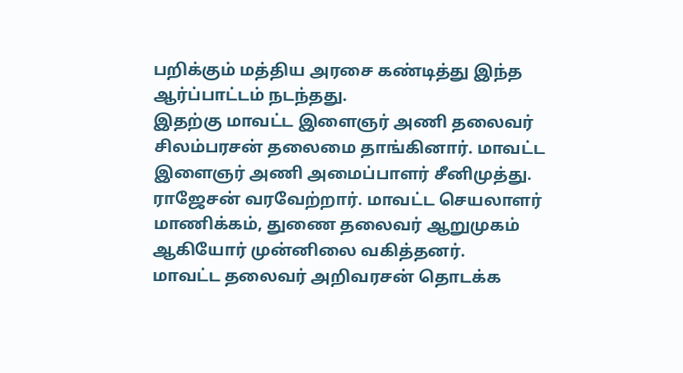பறிக்கும் மத்திய அரசை கண்டித்து இந்த ஆர்ப்பாட்டம் நடந்தது.
இதற்கு மாவட்ட இளைஞர் அணி தலைவர் சிலம்பரசன் தலைமை தாங்கினார். மாவட்ட இளைஞர் அணி அமைப்பாளர் சீனிமுத்து. ராஜேசன் வரவேற்றார். மாவட்ட செயலாளர் மாணிக்கம், துணை தலைவர் ஆறுமுகம் ஆகியோர் முன்னிலை வகித்தனர்.
மாவட்ட தலைவர் அறிவரசன் தொடக்க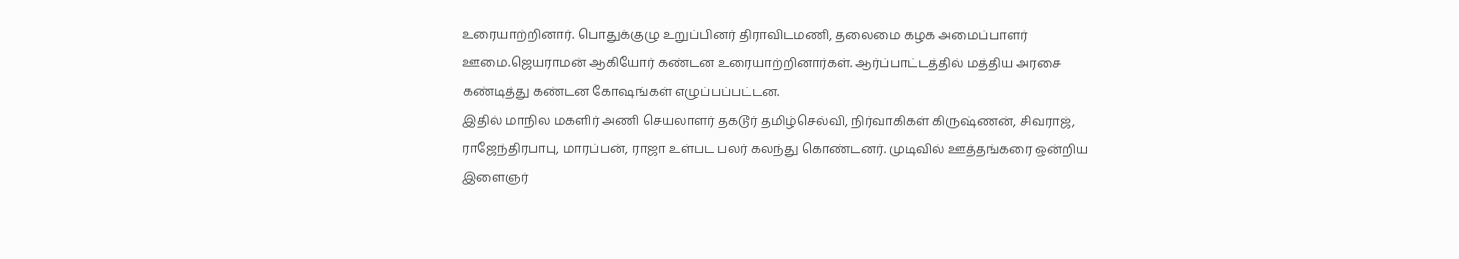உரையாற்றினார். பொதுக்குழு உறுப்பினர் திராவிடமணி, தலைமை கழக அமைப்பாளர் ஊமை.ஜெயராமன் ஆகியோர் கண்டன உரையாற்றினார்கள். ஆர்ப்பாட்டத்தில் மத்திய அரசை கண்டித்து கண்டன கோஷங்கள் எழுப்பப்பட்டன.
இதில் மாநில மகளிர் அணி செயலாளர் தகடூர் தமிழ்செல்வி, நிர்வாகிகள் கிருஷ்ணன், சிவராஜ், ராஜேந்திரபாபு, மாரப்பன், ராஜா உள்பட பலர் கலந்து கொண்டனர். முடிவில் ஊத்தங்கரை ஒன்றிய இளைஞர்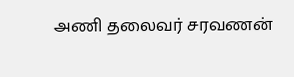அணி தலைவர் சரவணன்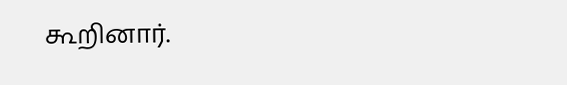கூறினார்.